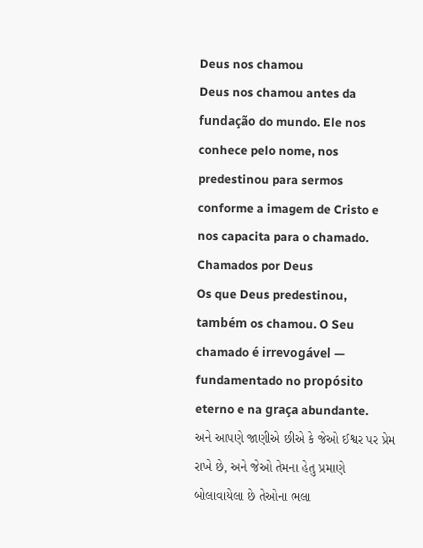Deus nos chamou
Deus nos chamou antes da fundação do mundo. Ele nos conhece pelo nome, nos predestinou para sermos conforme a imagem de Cristo e nos capacita para o chamado.
Chamados por Deus
Os que Deus predestinou, também os chamou. O Seu chamado é irrevogável — fundamentado no propósito eterno e na graça abundante.
અને આપણે જાણીએ છીએ કે જેઓ ઈશ્વર પર પ્રેમ રાખે છે, અને જેઓ તેમના હેતુ પ્રમાણે બોલાવાયેલા છે તેઓના ભલા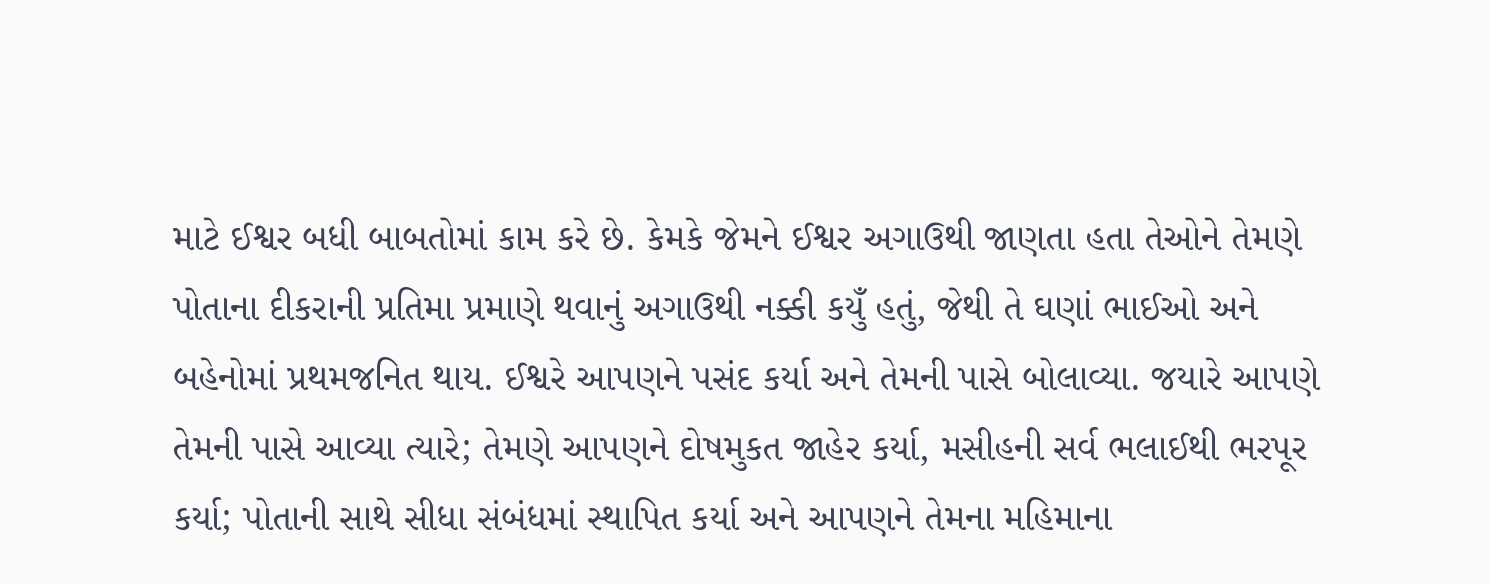માટે ઈશ્વર બધી બાબતોમાં કામ કરે છે. કેમકે જેમને ઈશ્વર અગાઉથી જાણતા હતા તેઓને તેમણે પોતાના દીકરાની પ્રતિમા પ્રમાણે થવાનું અગાઉથી નક્કી કયુઁ હતું, જેથી તે ઘણાં ભાઈઓ અને બહેનોમાં પ્રથમજનિત થાય. ઈશ્વરે આપણને પસંદ કર્યા અને તેમની પાસે બોલાવ્યા. જયારે આપણે તેમની પાસે આવ્યા ત્યારે; તેમણે આપણને દોષમુકત જાહેર કર્યા, મસીહની સર્વ ભલાઈથી ભરપૂર કર્યા; પોતાની સાથે સીધા સંબંધમાં સ્થાપિત કર્યા અને આપણને તેમના મહિમાના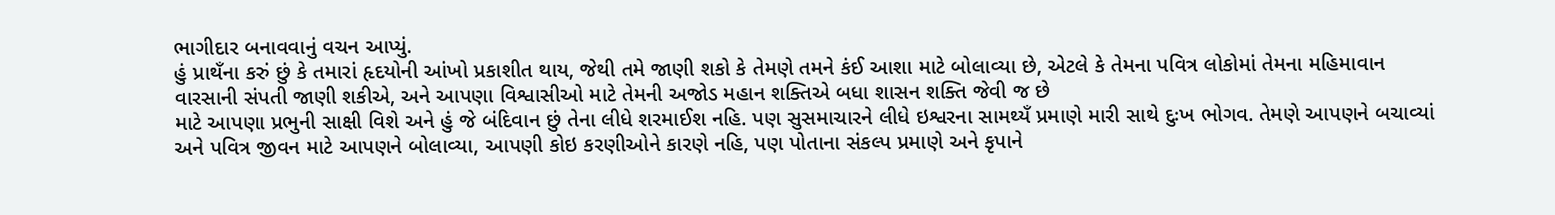ભાગીદાર બનાવવાનું વચન આપ્યું.
હું પ્રાથઁના કરું છું કે તમારાં હૃદયોની આંખો પ્રકાશીત થાય, જેથી તમે જાણી શકો કે તેમણે તમને કંઈ આશા માટે બોલાવ્યા છે, એટલે કે તેમના પવિત્ર લોકોમાં તેમના મહિમાવાન વારસાની સંપતી જાણી શકીએ, અને આપણા વિશ્વાસીઓ માટે તેમની અજોડ મહાન શક્તિએ બધા શાસન શક્તિ જેવી જ છે
માટે આપણા પ્રભુની સાક્ષી વિશે અને હું જે બંદિવાન છું તેના લીધે શરમાઈશ નહિ. પણ સુસમાચારને લીધે ઇશ્વરના સામથ્યઁ પ્રમાણે મારી સાથે દુઃખ ભોગવ. તેમણે આપણને બચાવ્યાં અને પવિત્ર જીવન માટે આપણને બોલાવ્યા, આપણી કોઇ કરણીઓને કારણે નહિ, પણ પોતાના સંકલ્પ પ્રમાણે અને કૃપાને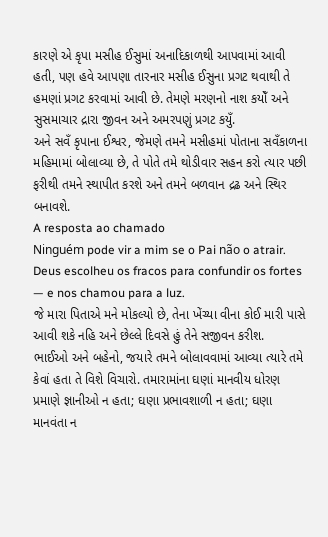કારણે એ કૃપા મસીહ ઈસુમાં અનાદિકાળથી આપવામાં આવી હતી, પણ હવે આપણા તારનાર મસીહ ઈસુના પ્રગટ થવાથી તે હમણાં પ્રગટ કરવામાં આવી છે. તેમણે મરણનો નાશ કયોઁ અને સુસમાચાર દ્રારા જીવન અને અમરપણું પ્રગટ કયુઁ.
અને સવઁ કૃપાના ઈશ્વર, જેમણે તમને મસીહમાં પોતાના સવઁકાળના મહિમામાં બોલાવ્યા છે, તે પોતે તમે થોડીવાર સહન કરો ત્યાર પછી ફરીથી તમને સ્થાપીત કરશે અને તમને બળવાન દ્રઢ અને સ્થિર બનાવશે.
A resposta ao chamado
Ninguém pode vir a mim se o Pai não o atrair. Deus escolheu os fracos para confundir os fortes — e nos chamou para a luz.
જે મારા પિતાએ મને મોકલ્યો છે, તેના ખેંચ્યા વીના કોઈ મારી પાસે આવી શકે નહિ અને છેલ્લે દિવસે હું તેને સજીવન કરીશ.
ભાઈઓ અને બહેનો, જયારે તમને બોલાવવામાં આવ્યા ત્યારે તમે કેવાં હતા તે વિશે વિચારો. તમારામાંના ઘણાં માનવીય ધોરણ પ્રમાણે જ્ઞાનીઓ ન હતા; ઘણા પ્રભાવશાળી ન હતા; ઘણા માનવંતા ન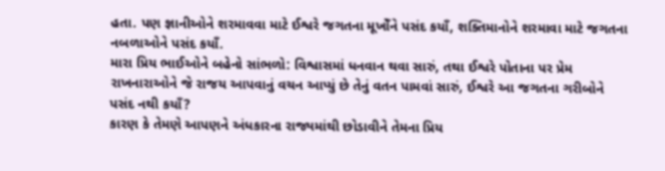હતા. પણ જ્ઞાનીઓને શરમાવવા માટે ઈશ્વરે જગતના મૂખોઁને પસંદ કયાઁ, શક્તિમાનોને શરમાવા માટે જગતના નબળાઓને પસંદ કયાઁ.
મારા પ્રિય ભાઈઓને બહેનો સાંભળો: વિશ્વાસમાં ધનવાન થવા સારું, તથા ઈશ્વરે પોતાના પર પ્રેમ રાખનારાઓને જે રાજય આપવાનું વચન આપ્યું છે તેનું વતન પામવાં સારું, ઈશ્વરે આ જગતના ગરીબોને પસંદ નથી કયાઁ?
કારણ કે તેમણે આપણને અંધકારના રાજ્યમાંથી છોડાવીને તેમના પ્રિય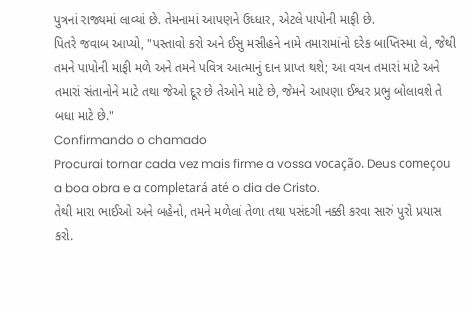પુત્રનાં રાજ્યમાં લાવ્યાં છે. તેમનામાં આપણને ઉધ્ધાર, એટલે પાપોની માફી છે.
પિતરે જવાબ આપ્યો, "પસ્તાવો કરો અને ઈસુ મસીહને નામે તમારામાંનો દરેક બાપ્તિસ્મા લે, જેથી તમને પાપોની માફી મળે અને તમને પવિત્ર આત્માનું દાન પ્રાપ્ત થશે; આ વચન તમારાં માટે અને તમારાં સંતાનોને માટે તથા જેઓ દૂર છે તેઓને માટે છે, જેમને આપણા ઈશ્વર પ્રભુ બોલાવશે તે બધા માટે છે."
Confirmando o chamado
Procurai tornar cada vez mais firme a vossa vocação. Deus começou a boa obra e a completará até o dia de Cristo.
તેથી મારા ભાઈઓ અને બહેનો, તમને મળેલાં તેળા તથા પસંદગી નક્કી કરવા સારું પુરો પ્રયાસ કરો.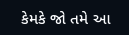કેમકે જો તમે આ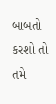બાબતો કરશો તો તમે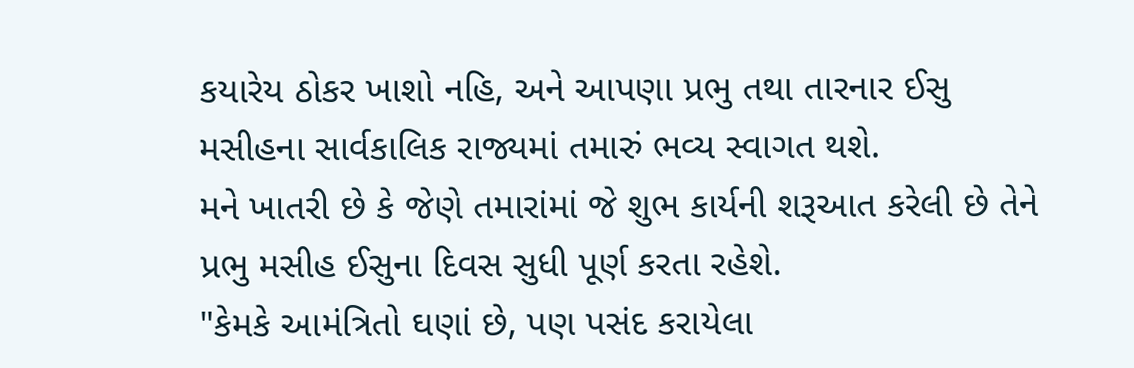કયારેય ઠોકર ખાશો નહિ, અને આપણા પ્રભુ તથા તારનાર ઈસુ મસીહના સાર્વકાલિક રાજ્યમાં તમારું ભવ્ય સ્વાગત થશે.
મને ખાતરી છે કે જેણે તમારાંમાં જે શુભ કાર્યની શરૂઆત કરેલી છે તેને પ્રભુ મસીહ ઈસુના દિવસ સુધી પૂર્ણ કરતા રહેશે.
"કેમકે આમંત્રિતો ઘણાં છે, પણ પસંદ કરાયેલા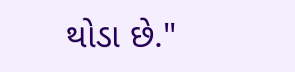થોડા છે."